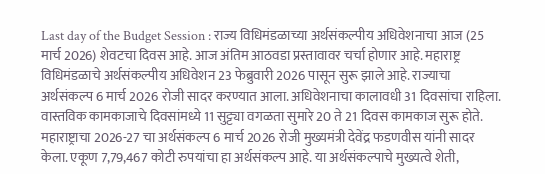Last day of the Budget Session : राज्य विधिमंडळाच्या अर्थसंकल्पीय अधिवेशनाचा आज (25 मार्च 2026) शेवटचा दिवस आहे. आज अंतिम आठवडा प्रस्तावावर चर्चा होणार आहे. महाराष्ट्र विधिमंडळाचे अर्थसंकल्पीय अधिवेशन 23 फेब्रुवारी 2026 पासून सुरू झाले आहे. राज्याचा अर्थसंकल्प 6 मार्च 2026 रोजी सादर करण्यात आला. अधिवेशनाचा कालावधी 31 दिवसांचा राहिला. वास्तविक कामकाजाचे दिवसांमध्ये 11 सुट्ट्या वगळता सुमारे 20 ते 21 दिवस कामकाज सुरू होते. महाराष्ट्राचा 2026-27 चा अर्थसंकल्प 6 मार्च 2026 रोजी मुख्यमंत्री देवेंद्र फडणवीस यांनी सादर केला. एकूण 7,79,467 कोटी रुपयांचा हा अर्थसंकल्प आहे. या अर्थसंकल्पाचे मुख्यत्वे शेती,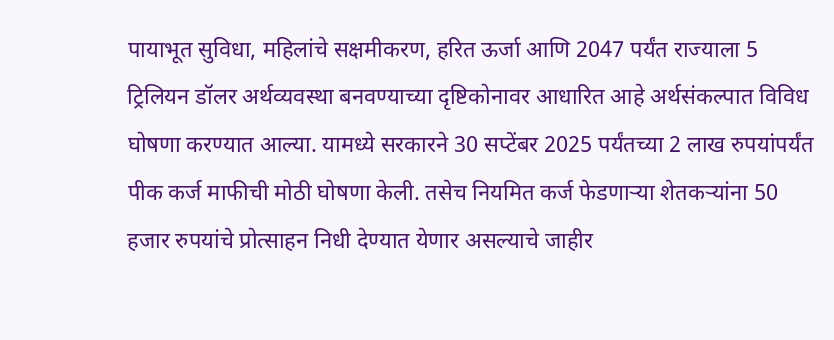पायाभूत सुविधा, महिलांचे सक्षमीकरण, हरित ऊर्जा आणि 2047 पर्यंत राज्याला 5 ट्रिलियन डॉलर अर्थव्यवस्था बनवण्याच्या दृष्टिकोनावर आधारित आहे अर्थसंकल्पात विविध घोषणा करण्यात आल्या. यामध्ये सरकारने 30 सप्टेंबर 2025 पर्यंतच्या 2 लाख रुपयांपर्यंत पीक कर्ज माफीची मोठी घोषणा केली. तसेच नियमित कर्ज फेडणाऱ्या शेतकऱ्यांना 50 हजार रुपयांचे प्रोत्साहन निधी देण्यात येणार असल्याचे जाहीर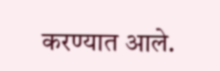करण्यात आले.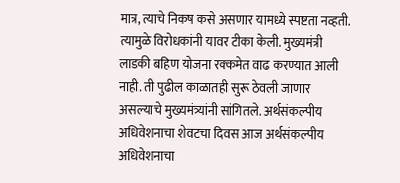मात्र, त्याचे निकष कसे असणार यामध्ये स्पष्टता नव्हती. त्यामुळे विरोधकांनी यावर टीका केली. मुख्यमंत्री लाडकी बहिण योजना रक्कमेत वाढ करण्यात आली नाही. ती पुढील काळातही सुरू ठेवली जाणार असल्याचे मुख्यमंत्र्यांनी सांगितले. अर्थसंकल्पीय अधिवेशनाचा शेवटचा दिवस आज अर्थसंकल्पीय अधिवेशनाचा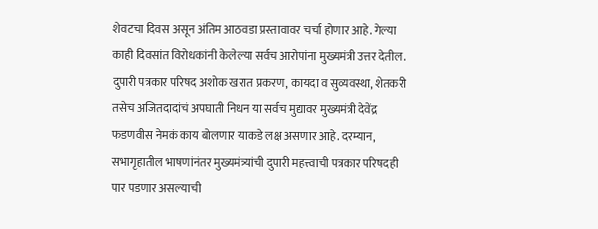शेवटचा दिवस असून अंतिम आठवडा प्रस्तावावर चर्चा होणार आहे. गेल्या काही दिवसांत विरोधकांनी केलेल्या सर्वच आरोपांना मुख्यमंत्री उत्तर देतील. दुपारी पत्रकार परिषद अशोक खरात प्रकरण, कायदा व सुव्यवस्था, शेतकरी तसेच अजितदादांचं अपघाती निधन या सर्वच मुद्यावर मुख्यमंत्री देवेंद्र फडणवीस नेमकं काय बोलणार याकडे लक्ष असणार आहे. दरम्यान, सभागृहातील भाषणांनंतर मुख्यमंत्र्यांची दुपारी महत्त्वाची पत्रकार परिषदही पार पडणार असल्याची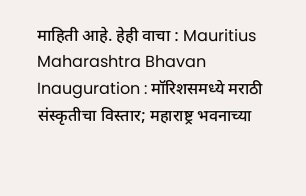माहिती आहे. हेही वाचा : Mauritius Maharashtra Bhavan Inauguration : मॉरिशसमध्ये मराठी संस्कृतीचा विस्तार; महाराष्ट्र भवनाच्या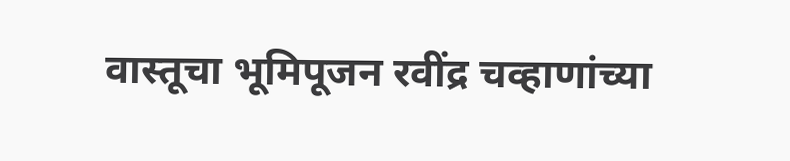वास्तूचा भूमिपूजन रवींद्र चव्हाणांच्या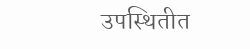उपस्थितीत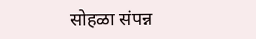सोहळा संपन्न